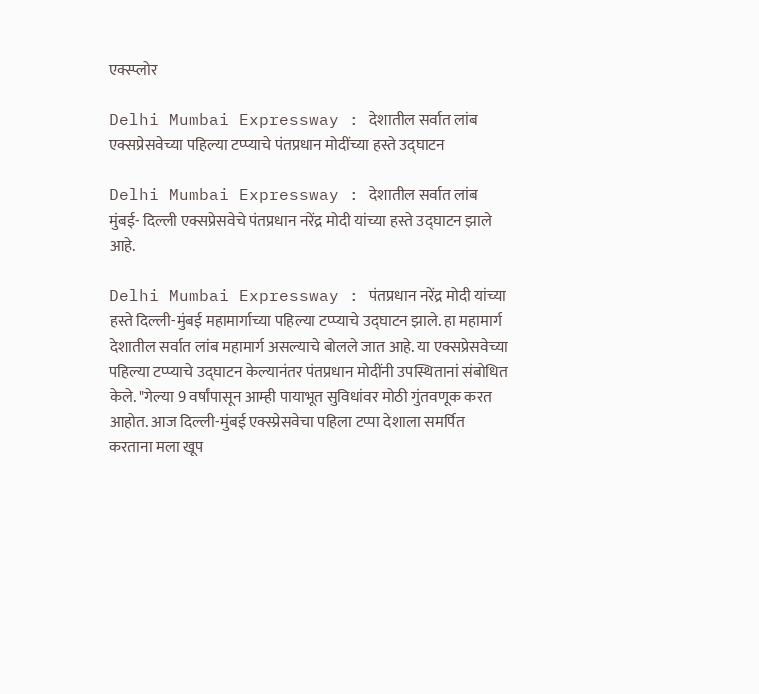एक्स्प्लोर

Delhi Mumbai Expressway : देशातील सर्वात लांब एक्सप्रेसवेच्या पहिल्या टप्प्याचे पंतप्रधान मोदींच्या हस्ते उद्घाटन

Delhi Mumbai Expressway : देशातील सर्वात लांब मुंबई- दिल्ली एक्सप्रेसवेचे पंतप्रधान नरेंद्र मोदी यांच्या हस्ते उद्घाटन झाले आहे.

Delhi Mumbai Expressway : पंतप्रधान नरेंद्र मोदी यांच्या हस्ते दिल्ली-मुंबई महामार्गाच्या पहिल्या टप्प्याचे उद्घाटन झाले. हा महामार्ग देशातील सर्वात लांब महामार्ग असल्याचे बोलले जात आहे. या एक्सप्रेसवेच्या पहिल्या टप्प्याचे उद्घाटन केल्यानंतर पंतप्रधान मोदींनी उपस्थितानां संबोधित केले. "गेल्या 9 वर्षांपासून आम्ही पायाभूत सुविधांवर मोठी गुंतवणूक करत आहोत. आज दिल्ली-मुंबई एक्स्प्रेसवेचा पहिला टप्पा देशाला समर्पित करताना मला खूप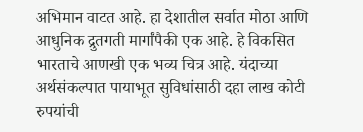अभिमान वाटत आहे. हा देशातील सर्वात मोठा आणि आधुनिक द्रुतगती मार्गांपैकी एक आहे. हे विकसित भारताचे आणखी एक भव्य चित्र आहे. यंदाच्या अर्थसंकल्पात पायाभूत सुविधांसाठी दहा लाख कोटी रुपयांची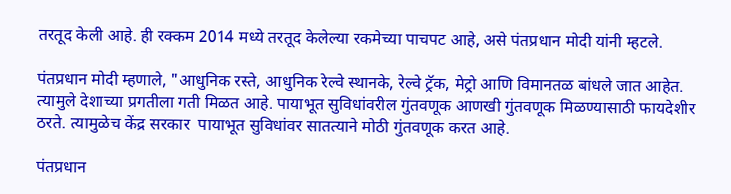तरतूद केली आहे. ही रक्कम 2014 मध्ये तरतूद केलेल्या रकमेच्या पाचपट आहे, असे पंतप्रधान मोदी यांनी म्हटले.

पंतप्रधान मोदी म्हणाले, "आधुनिक रस्ते, आधुनिक रेल्वे स्थानके, रेल्वे ट्रॅक, मेट्रो आणि विमानतळ बांधले जात आहेत. त्यामुले देशाच्या प्रगतीला गती मिळत आहे. पायाभूत सुविधांवरील गुंतवणूक आणखी गुंतवणूक मिळण्यासाठी फायदेशीर ठरते. त्यामुळेच केंद्र सरकार  पायाभूत सुविधांवर सातत्याने मोठी गुंतवणूक करत आहे.

पंतप्रधान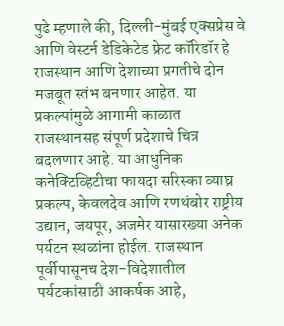पुढे म्हणाले की, दिल्ली-मुंबई एक्सप्रेस वे आणि वेस्टर्न डेडिकेटेड फ्रेट कॉरिडॉर हे राजस्थान आणि देशाच्या प्रगतीचे दोन मजबूत स्तंभ बनणार आहेत. या प्रकल्पांमुळे आगामी काळात राजस्थानसह संपूर्ण प्रदेशाचे चित्र बदलणार आहे. या आधुनिक कनेक्टिव्हिटीचा फायदा सरिस्का व्याघ्र प्रकल्प, केवलदेव आणि रणथंबोर राष्ट्रीय उद्यान, जयपूर, अजमेर यासारख्या अनेक पर्यटन स्थळांना होईल. राजस्थान पूर्वीपासूनच देश-विदेशातील पर्यटकांसाठी आकर्षक आहे,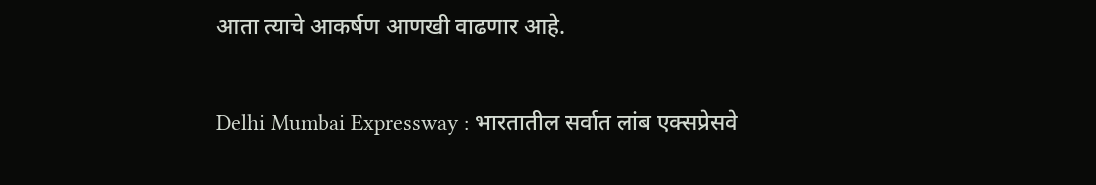आता त्याचे आकर्षण आणखी वाढणार आहे.

Delhi Mumbai Expressway : भारतातील सर्वात लांब एक्सप्रेसवे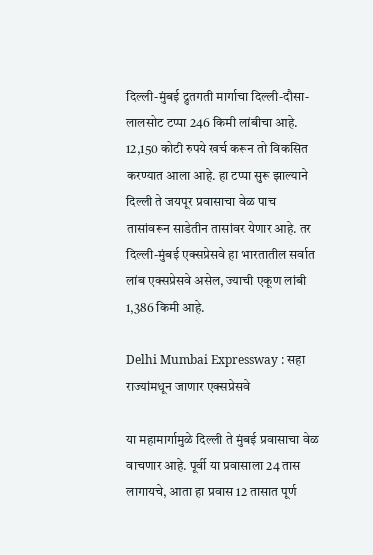दिल्ली-मुंबई द्रुतगती मार्गाचा दिल्ली-दौसा-लालसोट टप्पा 246 किमी लांबीचा आहे. 12,150 कोटी रुपये खर्च करून तो विकसित करण्यात आला आहे. हा टप्पा सुरू झाल्याने दिल्ली ते जयपूर प्रवासाचा वेळ पाच तासांवरून साडेतीन तासांवर येणार आहे. तर दिल्ली-मुंबई एक्सप्रेसवे हा भारतातील सर्वात लांब एक्सप्रेसवे असेल, ज्याची एकूण लांबी 1,386 किमी आहे.

Delhi Mumbai Expressway : सहा राज्यांमधून जाणार एक्सप्रेसवे

या महामार्गामुळे दिल्ली ते मुंबई प्रवासाचा वेळ वाचणार आहे. पूर्वी या प्रवासाला 24 तास लागायचे, आता हा प्रवास 12 तासात पूर्ण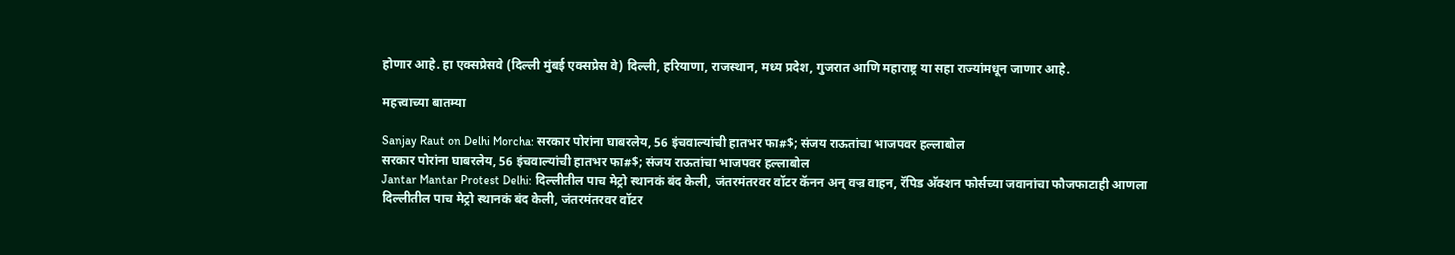होणार आहे. हा एक्सप्रेसवे (दिल्ली मुंबई एक्सप्रेस वे) दिल्ली, हरियाणा, राजस्थान, मध्य प्रदेश, गुजरात आणि महाराष्ट्र या सहा राज्यांमधून जाणार आहे.

महत्त्वाच्या बातम्या

Sanjay Raut on Delhi Morcha: सरकार पोरांना घाबरलेय, 56 इंचवाल्यांची हातभर फा#$; संजय राऊतांचा भाजपवर हल्लाबोल
सरकार पोरांना घाबरलेय, 56 इंचवाल्यांची हातभर फा#$; संजय राऊतांचा भाजपवर हल्लाबोल
Jantar Mantar Protest Delhi: दिल्लीतील पाच मेट्रो स्थानकं बंद केली, जंतरमंतरवर वॉटर कॅनन अन् वज्र वाहन, रॅपिड अ‍ॅक्शन फोर्सच्या जवानांचा फौजफाटाही आणला
दिल्लीतील पाच मेट्रो स्थानकं बंद केली, जंतरमंतरवर वॉटर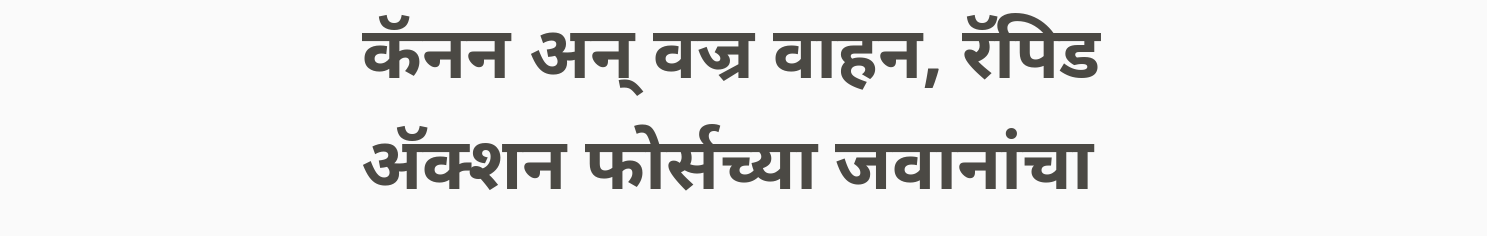कॅनन अन् वज्र वाहन, रॅपिड अ‍ॅक्शन फोर्सच्या जवानांचा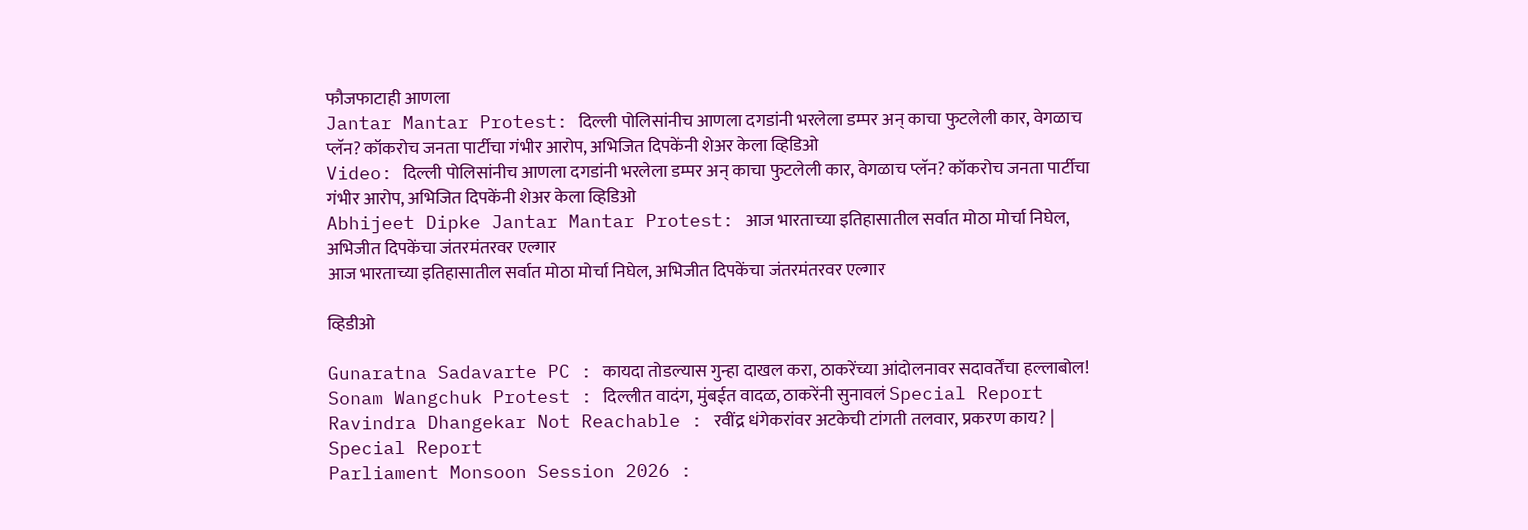फौजफाटाही आणला
Jantar Mantar Protest: दिल्ली पोलिसांनीच आणला दगडांनी भरलेला डम्पर अन् काचा फुटलेली कार, वेगळाच प्लॅन? कॉकरोच जनता पार्टीचा गंभीर आरोप, अभिजित दिपकेंनी शेअर केला व्हिडिओ
Video: दिल्ली पोलिसांनीच आणला दगडांनी भरलेला डम्पर अन् काचा फुटलेली कार, वेगळाच प्लॅन? कॉकरोच जनता पार्टीचा गंभीर आरोप, अभिजित दिपकेंनी शेअर केला व्हिडिओ
Abhijeet Dipke Jantar Mantar Protest: आज भारताच्या इतिहासातील सर्वात मोठा मोर्चा निघेल, अभिजीत दिपकेंचा जंतरमंतरवर एल्गार
आज भारताच्या इतिहासातील सर्वात मोठा मोर्चा निघेल, अभिजीत दिपकेंचा जंतरमंतरवर एल्गार

व्हिडीओ

Gunaratna Sadavarte PC : कायदा तोडल्यास गुन्हा दाखल करा, ठाकरेंच्या आंदोलनावर सदावर्तेंचा हल्लाबोल!
Sonam Wangchuk Protest : दिल्लीत वादंग, मुंबईत वादळ, ठाकरेंनी सुनावलं Special Report
Ravindra Dhangekar Not Reachable : रवींद्र धंगेकरांवर अटकेची टांगती तलवार, प्रकरण काय? | Special Report
Parliament Monsoon Session 2026 :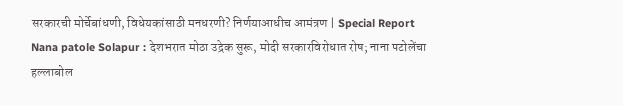सरकारची मोर्चेबांधणी, विधेयकांसाठी मनधरणी? निर्णयाआधीच आमंत्रण | Special Report
Nana patole Solapur : देशभरात मोठा उद्रेक सुरू, मोदी सरकारविरोधात रोष; नाना पटोलेंचा हल्लाबोल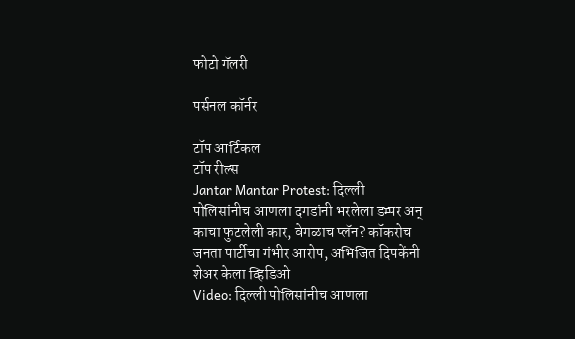फोटो गॅलरी

पर्सनल कॉर्नर

टॉप आर्टिकल
टॉप रील्स
Jantar Mantar Protest: दिल्ली पोलिसांनीच आणला दगडांनी भरलेला डम्पर अन् काचा फुटलेली कार, वेगळाच प्लॅन? कॉकरोच जनता पार्टीचा गंभीर आरोप, अभिजित दिपकेंनी शेअर केला व्हिडिओ
Video: दिल्ली पोलिसांनीच आणला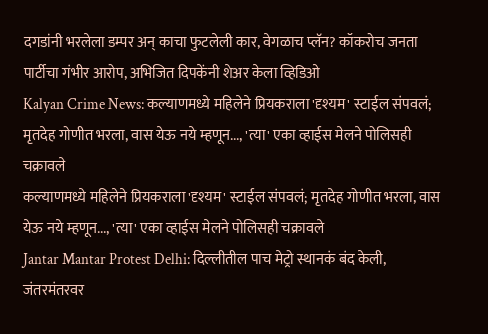दगडांनी भरलेला डम्पर अन् काचा फुटलेली कार, वेगळाच प्लॅन? कॉकरोच जनता पार्टीचा गंभीर आरोप, अभिजित दिपकेंनी शेअर केला व्हिडिओ
Kalyan Crime News: कल्याणमध्ये महिलेने प्रियकराला 'दृश्यम' स्टाईल संपवलं; मृतदेह गोणीत भरला, वास येऊ नये म्हणून..., 'त्या' एका व्हाईस मेलने पोलिसही चक्रावले
कल्याणमध्ये महिलेने प्रियकराला 'दृश्यम' स्टाईल संपवलं; मृतदेह गोणीत भरला, वास येऊ नये म्हणून..., 'त्या' एका व्हाईस मेलने पोलिसही चक्रावले
Jantar Mantar Protest Delhi: दिल्लीतील पाच मेट्रो स्थानकं बंद केली, जंतरमंतरवर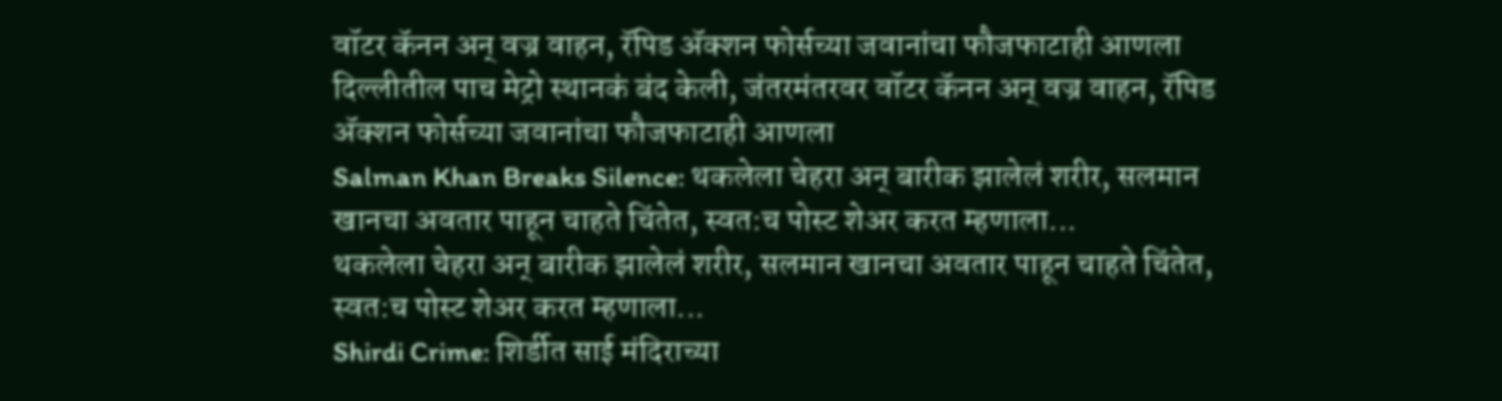वॉटर कॅनन अन् वज्र वाहन, रॅपिड अ‍ॅक्शन फोर्सच्या जवानांचा फौजफाटाही आणला
दिल्लीतील पाच मेट्रो स्थानकं बंद केली, जंतरमंतरवर वॉटर कॅनन अन् वज्र वाहन, रॅपिड अ‍ॅक्शन फोर्सच्या जवानांचा फौजफाटाही आणला
Salman Khan Breaks Silence: थकलेला चेहरा अन् बारीक झालेलं शरीर, सलमान खानचा अवतार पाहून चाहते चिंतेत, स्वत:च पोस्ट शेअर करत म्हणाला...
थकलेला चेहरा अन् बारीक झालेलं शरीर, सलमान खानचा अवतार पाहून चाहते चिंतेत, स्वत:च पोस्ट शेअर करत म्हणाला...
Shirdi Crime: शिर्डीत साई मंदिराच्या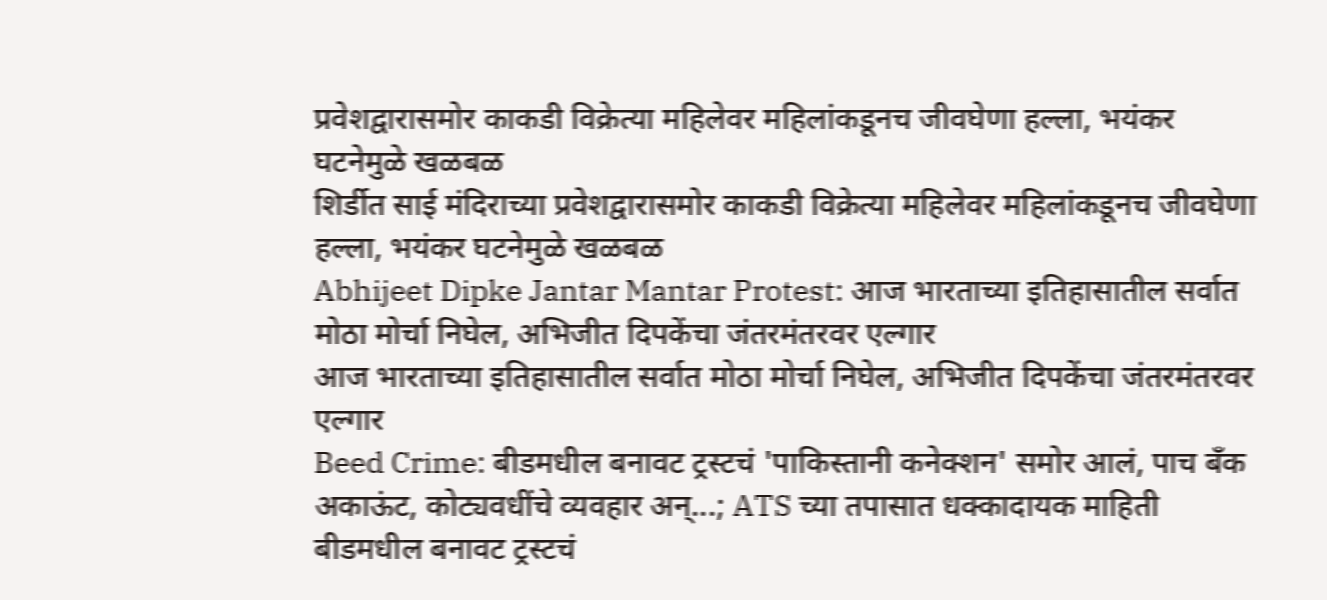प्रवेशद्वारासमोर काकडी विक्रेत्या महिलेवर महिलांकडूनच जीवघेणा हल्ला, भयंकर घटनेमुळे खळबळ
शिर्डीत साई मंदिराच्या प्रवेशद्वारासमोर काकडी विक्रेत्या महिलेवर महिलांकडूनच जीवघेणा हल्ला, भयंकर घटनेमुळे खळबळ
Abhijeet Dipke Jantar Mantar Protest: आज भारताच्या इतिहासातील सर्वात मोठा मोर्चा निघेल, अभिजीत दिपकेंचा जंतरमंतरवर एल्गार
आज भारताच्या इतिहासातील सर्वात मोठा मोर्चा निघेल, अभिजीत दिपकेंचा जंतरमंतरवर एल्गार
Beed Crime: बीडमधील बनावट ट्रस्टचं 'पाकिस्तानी कनेक्शन' समोर आलं, पाच बँक अकाऊंट, कोट्यवधींचे व्यवहार अन्...; ATS च्या तपासात धक्कादायक माहिती
बीडमधील बनावट ट्रस्टचं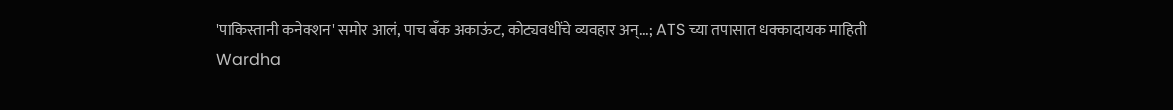'पाकिस्तानी कनेक्शन' समोर आलं, पाच बँक अकाऊंट, कोट्यवधींचे व्यवहार अन्...; ATS च्या तपासात धक्कादायक माहिती
Wardha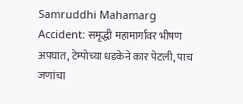Samruddhi Mahamarg Accident: समृद्धी महामार्गावर भीषण अपघात, टेम्पोच्या धडकेने कार पेटली, पाच जणांचा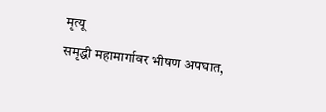मृत्यू
समृद्धी महामार्गावर भीषण अपघात,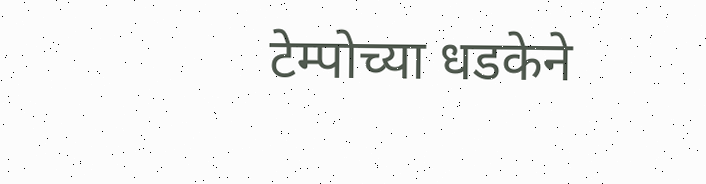टेम्पोच्या धडकेने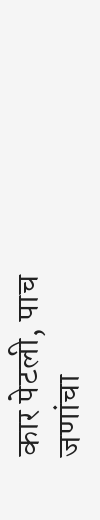कार पेटली, पाच जणांचा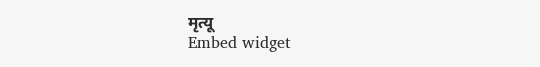मृत्यू
Embed widget